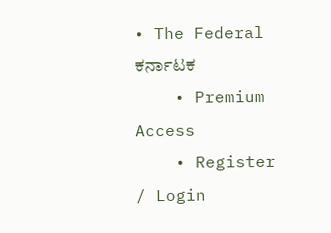• The Federal ಕರ್ನಾಟಕ
    • Premium Access
    • Register / Login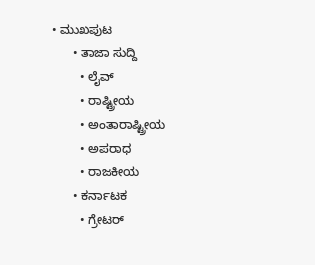• ಮುಖಪುಟ
      • ತಾಜಾ ಸುದ್ದಿ
        • ಲೈವ್‌
        • ರಾಷ್ಟ್ರೀಯ
        • ಅಂತಾರಾಷ್ಟ್ರೀಯ
        • ಅಪರಾಧ
        • ರಾಜಕೀಯ
      • ಕರ್ನಾಟಕ
        • ಗ್ರೇಟರ್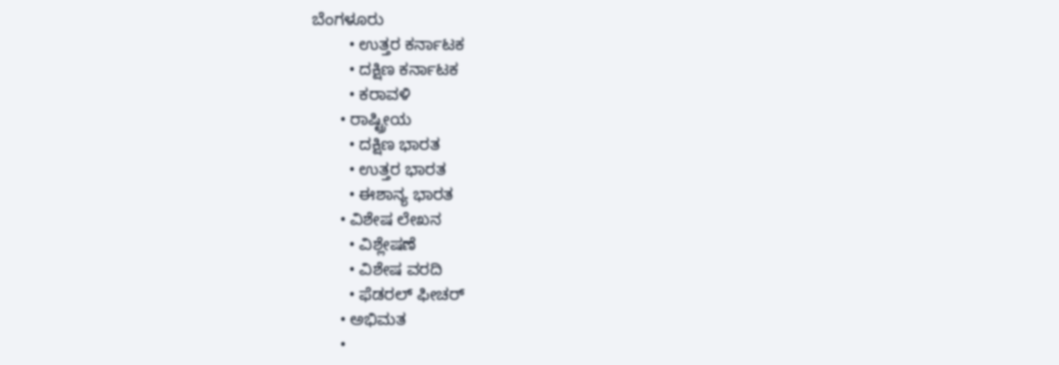ಬೆಂಗಳೂರು
        • ಉತ್ತರ ಕರ್ನಾಟಕ
        • ದಕ್ಷಿಣ ಕರ್ನಾಟಕ
        • ಕರಾವಳಿ
      • ರಾಷ್ಟ್ರೀಯ
        • ದಕ್ಷಿಣ ಭಾರತ
        • ಉತ್ತರ ಭಾರತ
        • ಈಶಾನ್ಯ ಭಾರತ
      • ವಿಶೇಷ ಲೇಖನ
        • ವಿಶ್ಲೇಷಣೆ
        • ವಿಶೇಷ ವರದಿ
        • ಫೆಡರಲ್ ಫೀಚರ್
      • ಅಭಿಮತ
      •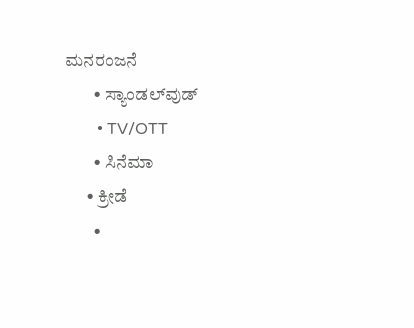ಮನರಂಜನೆ
        • ಸ್ಯಾಂಡಲ್‌ವುಡ್
        • TV/OTT
        • ಸಿನೆಮಾ
      • ಕ್ರೀಡೆ
        •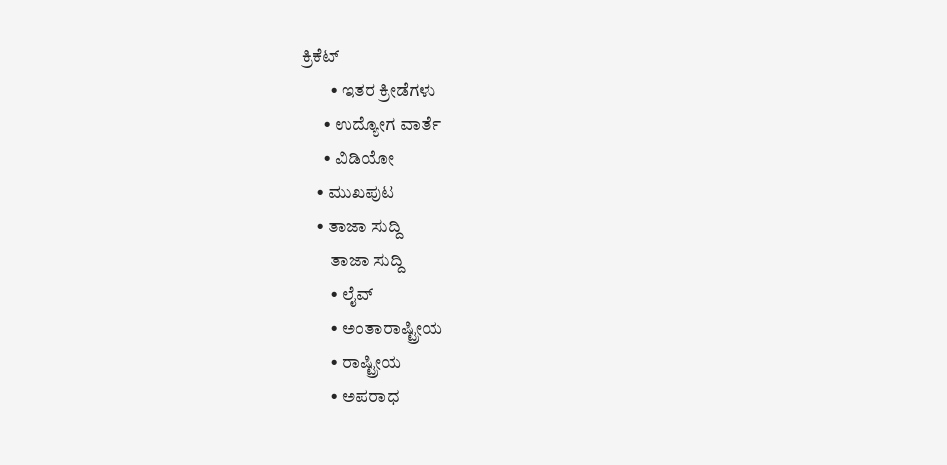ಕ್ರಿಕೆಟ್
        • ಇತರ ಕ್ರೀಡೆಗಳು
      • ಉದ್ಯೋಗ ವಾರ್ತೆ
      • ವಿಡಿಯೋ
    • ಮುಖಪುಟ
    • ತಾಜಾ ಸುದ್ದಿ
        ತಾಜಾ ಸುದ್ದಿ
        • ಲೈವ್‌
        • ಅಂತಾರಾಷ್ಟ್ರೀಯ
        • ರಾಷ್ಟ್ರೀಯ
        • ಅಪರಾಧ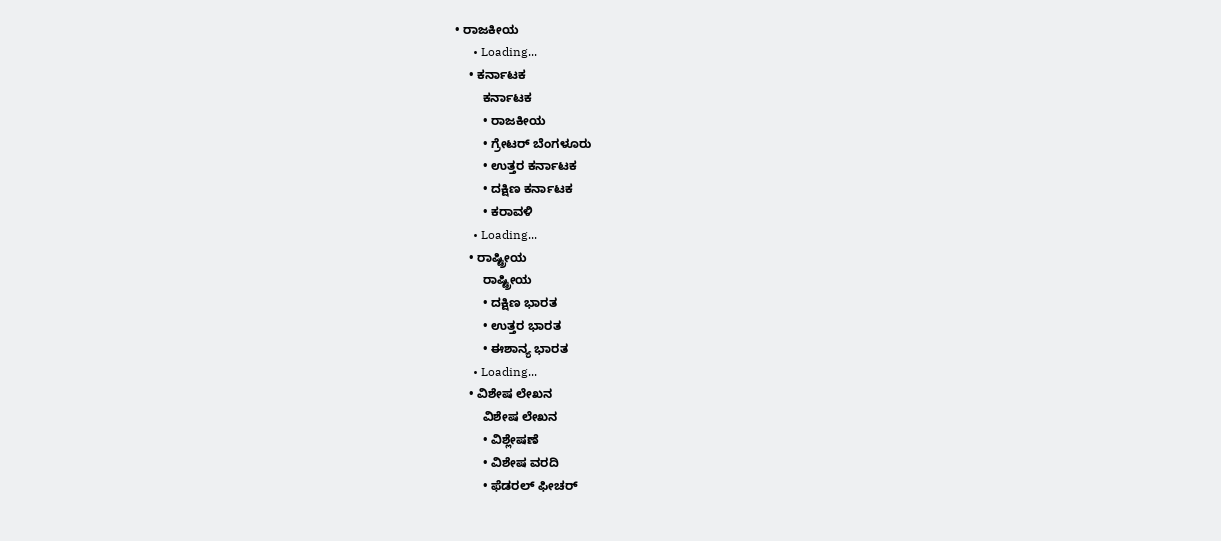• ರಾಜಕೀಯ
      • Loading...
    • ಕರ್ನಾಟಕ
        ಕರ್ನಾಟಕ
        • ರಾಜಕೀಯ
        • ಗ್ರೇಟರ್ ಬೆಂಗಳೂರು
        • ಉತ್ತರ ಕರ್ನಾಟಕ
        • ದಕ್ಷಿಣ ಕರ್ನಾಟಕ
        • ಕರಾವಳಿ
      • Loading...
    • ರಾಷ್ಟ್ರೀಯ
        ರಾಷ್ಟ್ರೀಯ
        • ದಕ್ಷಿಣ ಭಾರತ
        • ಉತ್ತರ ಭಾರತ
        • ಈಶಾನ್ಯ ಭಾರತ
      • Loading...
    • ವಿಶೇಷ ಲೇಖನ
        ವಿಶೇಷ ಲೇಖನ
        • ವಿಶ್ಲೇಷಣೆ
        • ವಿಶೇಷ ವರದಿ
        • ಫೆಡರಲ್ ಫೀಚರ್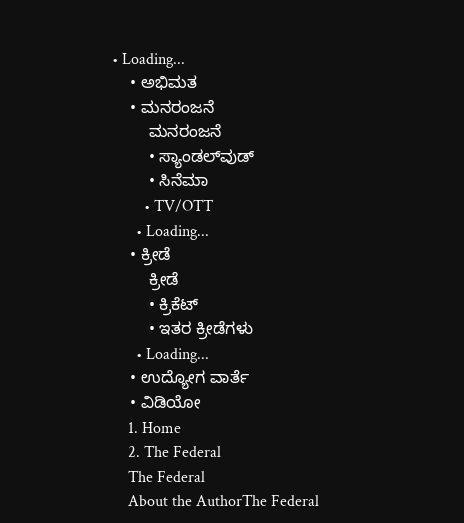• Loading...
    • ಅಭಿಮತ
    • ಮನರಂಜನೆ
        ಮನರಂಜನೆ
        • ಸ್ಯಾಂಡಲ್‌ವುಡ್
        • ಸಿನೆಮಾ
        • TV/OTT
      • Loading...
    • ಕ್ರೀಡೆ
        ಕ್ರೀಡೆ
        • ಕ್ರಿಕೆಟ್
        • ಇತರ ಕ್ರೀಡೆಗಳು
      • Loading...
    • ಉದ್ಯೋಗ ವಾರ್ತೆ
    • ವಿಡಿಯೋ
    1. Home
    2. The Federal
    The Federal
    About the AuthorThe Federal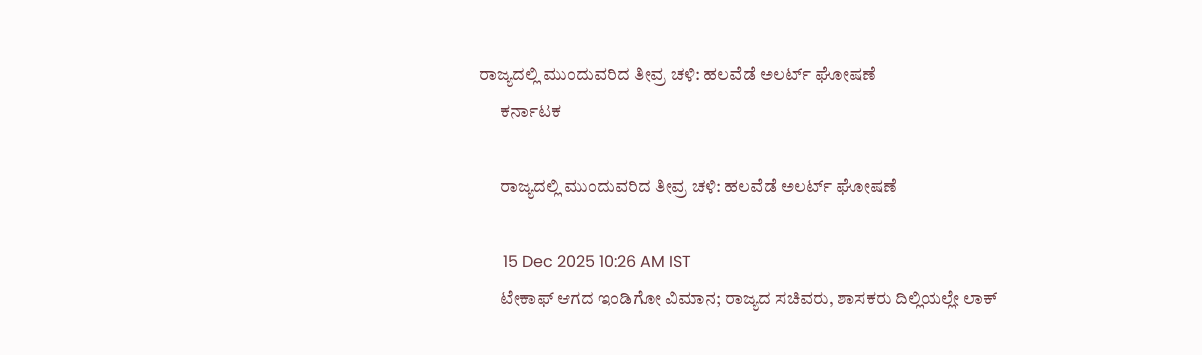ರಾಜ್ಯದಲ್ಲಿ ಮುಂದುವರಿದ ತೀವ್ರ ಚಳಿ: ಹಲವೆಡೆ ಅಲರ್ಟ್ ಘೋಷಣೆ
      ಕರ್ನಾಟಕ

      ರಾಜ್ಯದಲ್ಲಿ ಮುಂದುವರಿದ ತೀವ್ರ ಚಳಿ: ಹಲವೆಡೆ ಅಲರ್ಟ್ ಘೋಷಣೆ

      15 Dec 2025 10:26 AM IST
      ಟೇಕಾಫ್‌ ಆಗದ ಇಂಡಿಗೋ ವಿಮಾನ; ರಾಜ್ಯದ ಸಚಿವರು, ಶಾಸಕರು ದಿಲ್ಲಿಯಲ್ಲೇ ಲಾಕ್‌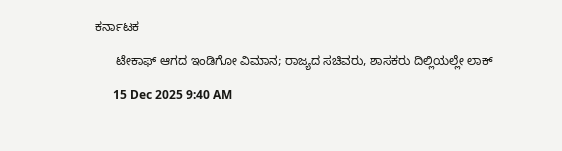ಕರ್ನಾಟಕ

      ಟೇಕಾಫ್‌ ಆಗದ ಇಂಡಿಗೋ ವಿಮಾನ; ರಾಜ್ಯದ ಸಚಿವರು, ಶಾಸಕರು ದಿಲ್ಲಿಯಲ್ಲೇ ಲಾಕ್‌

      15 Dec 2025 9:40 AM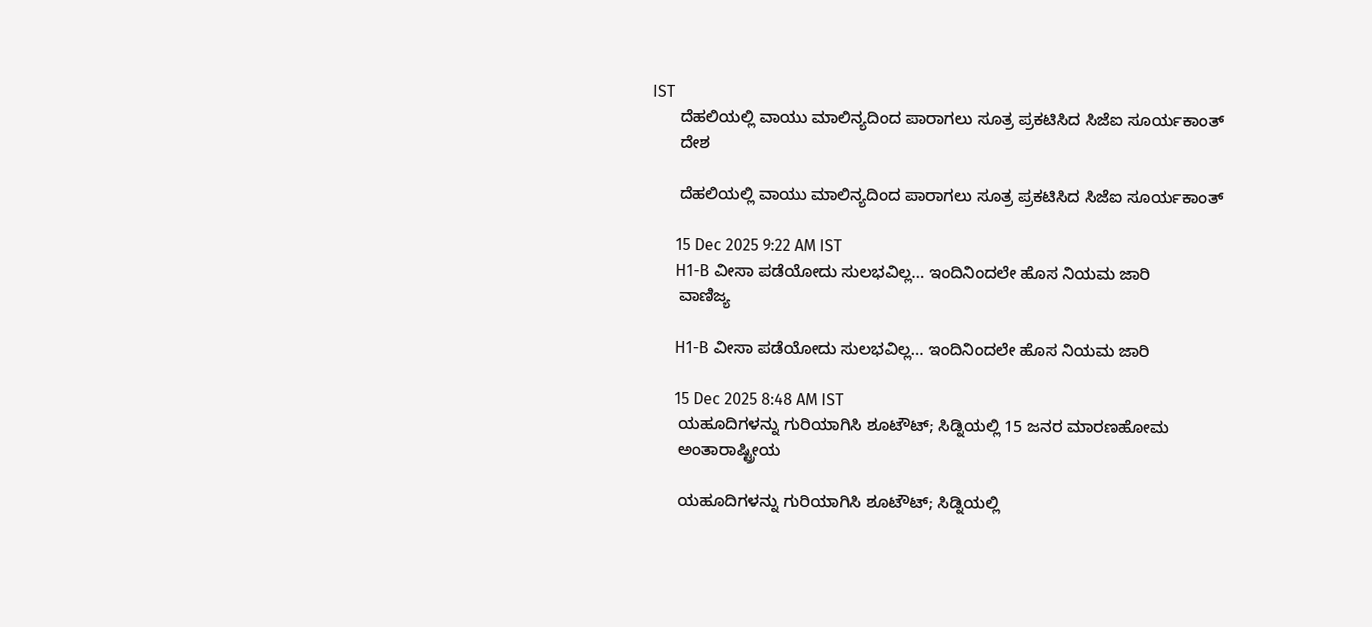IST
      ದೆಹಲಿಯಲ್ಲಿ ವಾಯು ಮಾಲಿನ್ಯದಿಂದ ಪಾರಾಗಲು ಸೂತ್ರ ಪ್ರಕಟಿಸಿದ ಸಿಜೆಐ ಸೂರ್ಯಕಾಂತ್
      ದೇಶ

      ದೆಹಲಿಯಲ್ಲಿ ವಾಯು ಮಾಲಿನ್ಯದಿಂದ ಪಾರಾಗಲು ಸೂತ್ರ ಪ್ರಕಟಿಸಿದ ಸಿಜೆಐ ಸೂರ್ಯಕಾಂತ್

      15 Dec 2025 9:22 AM IST
      H1-B ವೀಸಾ ಪಡೆಯೋದು ಸುಲಭವಿಲ್ಲ… ಇಂದಿನಿಂದಲೇ ಹೊಸ ನಿಯಮ ಜಾರಿ
      ವಾಣಿಜ್ಯ

      H1-B ವೀಸಾ ಪಡೆಯೋದು ಸುಲಭವಿಲ್ಲ… ಇಂದಿನಿಂದಲೇ ಹೊಸ ನಿಯಮ ಜಾರಿ

      15 Dec 2025 8:48 AM IST
      ಯಹೂದಿಗಳನ್ನು ಗುರಿಯಾಗಿಸಿ ಶೂಟೌಟ್‌; ಸಿಡ್ನಿಯಲ್ಲಿ 15 ಜನರ ಮಾರಣಹೋಮ
      ಅಂತಾರಾಷ್ಟ್ರೀಯ

      ಯಹೂದಿಗಳನ್ನು ಗುರಿಯಾಗಿಸಿ ಶೂಟೌಟ್‌; ಸಿಡ್ನಿಯಲ್ಲಿ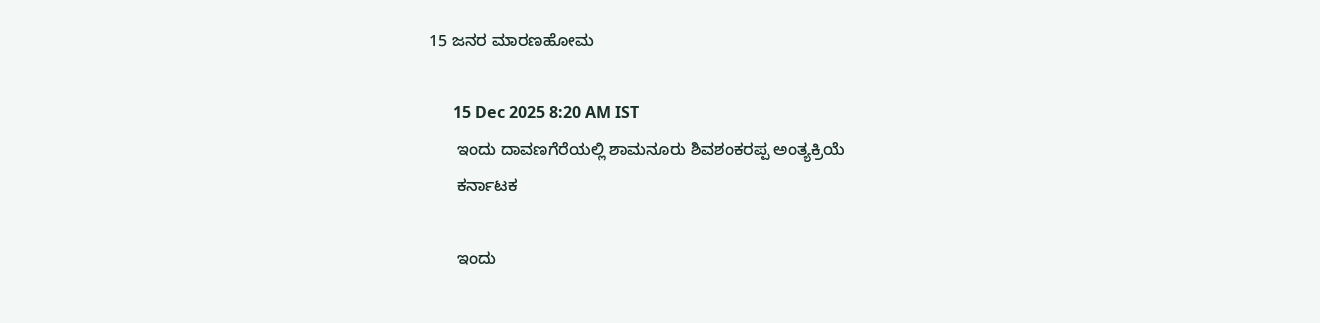15 ಜನರ ಮಾರಣಹೋಮ

      15 Dec 2025 8:20 AM IST
      ಇಂದು ದಾವಣಗೆರೆಯಲ್ಲಿ ಶಾಮನೂರು ಶಿವಶಂಕರಪ್ಪ ಅಂತ್ಯಕ್ರಿಯೆ
      ಕರ್ನಾಟಕ

      ಇಂದು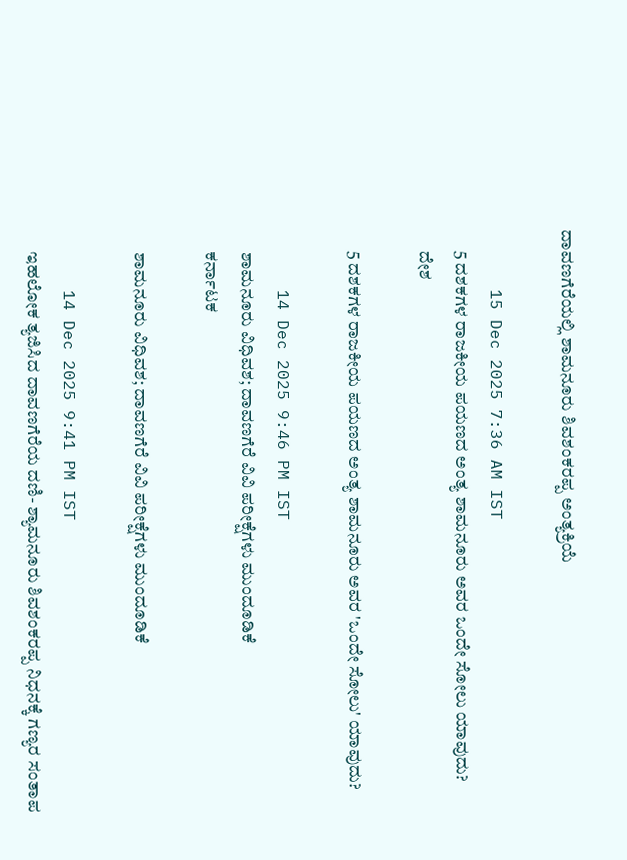ದಾವಣಗೆರೆಯಲ್ಲಿ ಶಾಮನೂರು ಶಿವಶಂಕರಪ್ಪ ಅಂತ್ಯಕ್ರಿಯೆ

      15 Dec 2025 7:36 AM IST
      5 ದಶಕಗಳ ರಾಜಕೀಯ ಪಯಣದ ಅಂತ್ಯ ಶಾಮನೂರು ಅವರ ಒಂದೇ ಸೋಲು ಯಾವುದು?
      ದೇಶ

      5 ದಶಕಗಳ ರಾಜಕೀಯ ಪಯಣದ ಅಂತ್ಯ ಶಾಮನೂರು ಅವರ 'ಒಂದೇ ಸೋಲು' ಯಾವುದು?

      14 Dec 2025 9:46 PM IST
      ಶಾಮನೂರು ವಿಧಿವಶ; ದಾವಣಗೆರೆ ವಿವಿ ಪರೀಕ್ಷೆಗಳು ಮುಂದೂಡಿಕೆ
      ಕರ್ನಾಟಕ

      ಶಾಮನೂರು ವಿಧಿವಶ; ದಾವಣಗೆರೆ ವಿವಿ ಪರೀಕ್ಷೆಗಳು ಮುಂದೂಡಿಕೆ

      14 Dec 2025 9:41 PM IST
      ಇಹಲೋಕ ತ್ಯಜಿಸಿದ ದಾವಣಗೆರೆಯ ದಣಿ- ಶ್ಯಾಮನೂರು ಶಿವಶಂಕರಪ್ಪ ನಿಧನಕ್ಕೆ ಗಣ್ಯರ ಸಂತಾಪ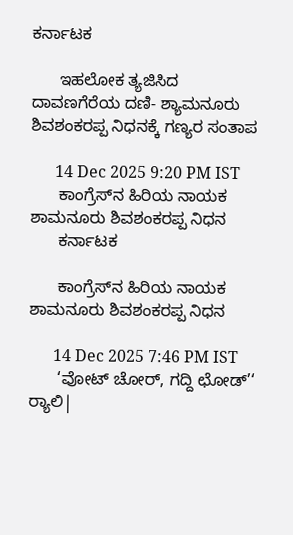ಕರ್ನಾಟಕ

      ಇಹಲೋಕ ತ್ಯಜಿಸಿದ ದಾವಣಗೆರೆಯ ದಣಿ- ಶ್ಯಾಮನೂರು ಶಿವಶಂಕರಪ್ಪ ನಿಧನಕ್ಕೆ ಗಣ್ಯರ ಸಂತಾಪ

      14 Dec 2025 9:20 PM IST
      ಕಾಂಗ್ರೆಸ್‌ನ ಹಿರಿಯ ನಾಯಕ ಶಾಮನೂರು ಶಿವಶಂಕರಪ್ಪ ನಿಧನ
      ಕರ್ನಾಟಕ

      ಕಾಂಗ್ರೆಸ್‌ನ ಹಿರಿಯ ನಾಯಕ ಶಾಮನೂರು ಶಿವಶಂಕರಪ್ಪ ನಿಧನ

      14 Dec 2025 7:46 PM IST
      ‘ವೋಟ್ ಚೋರ್, ಗದ್ದಿ ಛೋಡ್’‘ ರ‍್ಯಾಲಿ|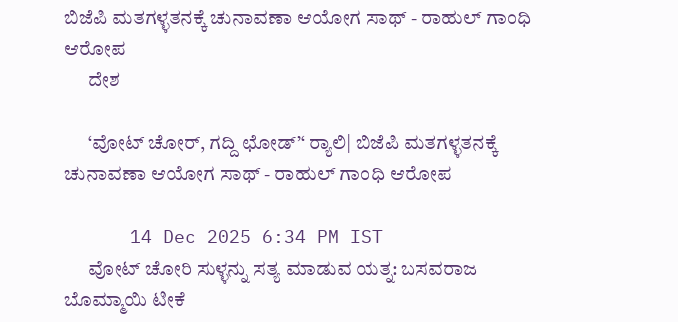ಬಿಜೆಪಿ ಮತಗಳ್ಳತನಕ್ಕೆ ಚುನಾವಣಾ ಆಯೋಗ ಸಾಥ್‌ - ರಾಹುಲ್‌ ಗಾಂಧಿ ಆರೋಪ
      ದೇಶ

      ‘ವೋಟ್ ಚೋರ್, ಗದ್ದಿ ಛೋಡ್’‘ ರ‍್ಯಾಲಿ| ಬಿಜೆಪಿ ಮತಗಳ್ಳತನಕ್ಕೆ ಚುನಾವಣಾ ಆಯೋಗ ಸಾಥ್‌ - ರಾಹುಲ್‌ ಗಾಂಧಿ ಆರೋಪ

      14 Dec 2025 6:34 PM IST
      ವೋಟ್‌ ಚೋರಿ ಸುಳ್ಳನ್ನು ಸತ್ಯ ಮಾಡುವ ಯತ್ನ: ಬಸವರಾಜ ಬೊಮ್ಮಾಯಿ ಟೀಕೆ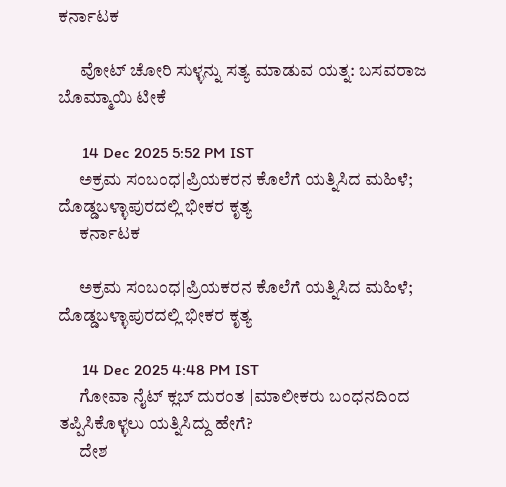ಕರ್ನಾಟಕ

      ವೋಟ್‌ ಚೋರಿ ಸುಳ್ಳನ್ನು ಸತ್ಯ ಮಾಡುವ ಯತ್ನ: ಬಸವರಾಜ ಬೊಮ್ಮಾಯಿ ಟೀಕೆ

      14 Dec 2025 5:52 PM IST
      ಅಕ್ರಮ ಸಂಬಂಧ|ಪ್ರಿಯಕರನ ಕೊಲೆಗೆ ಯತ್ನಿಸಿದ ಮಹಿಳೆ; ದೊಡ್ಡಬಳ್ಳಾಪುರದಲ್ಲಿ ಭೀಕರ ಕೃತ್ಯ
      ಕರ್ನಾಟಕ

      ಅಕ್ರಮ ಸಂಬಂಧ|ಪ್ರಿಯಕರನ ಕೊಲೆಗೆ ಯತ್ನಿಸಿದ ಮಹಿಳೆ; ದೊಡ್ಡಬಳ್ಳಾಪುರದಲ್ಲಿ ಭೀಕರ ಕೃತ್ಯ

      14 Dec 2025 4:48 PM IST
      ಗೋವಾ ನೈಟ್‌ ಕ್ಲಬ್‌ ದುರಂತ |ಮಾಲೀಕರು ಬಂಧನದಿಂದ ತಪ್ಪಿಸಿಕೊಳ್ಳಲು ಯತ್ನಿಸಿದ್ದು ಹೇಗೆ?
      ದೇಶ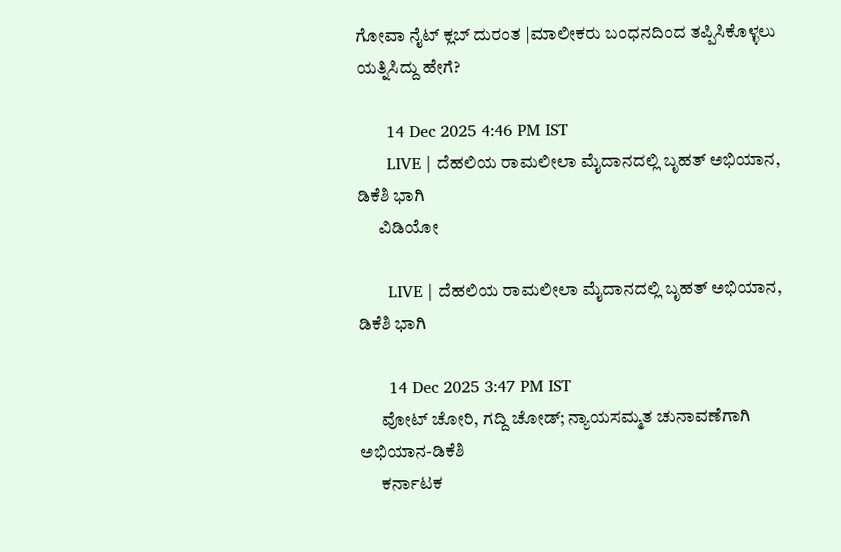ಗೋವಾ ನೈಟ್‌ ಕ್ಲಬ್‌ ದುರಂತ |ಮಾಲೀಕರು ಬಂಧನದಿಂದ ತಪ್ಪಿಸಿಕೊಳ್ಳಲು ಯತ್ನಿಸಿದ್ದು ಹೇಗೆ?

      14 Dec 2025 4:46 PM IST
      LIVE | ದೆಹಲಿಯ ರಾಮಲೀಲಾ ಮೈದಾನದಲ್ಲಿ ಬೃಹತ್ ಅಭಿಯಾ‌ನ, ಡಿಕೆಶಿ ಭಾಗಿ
      ವಿಡಿಯೋ

      LIVE | ದೆಹಲಿಯ ರಾಮಲೀಲಾ ಮೈದಾನದಲ್ಲಿ ಬೃಹತ್ ಅಭಿಯಾ‌ನ, ಡಿಕೆಶಿ ಭಾಗಿ

      14 Dec 2025 3:47 PM IST
      ವೋಟ್‌ ಚೋರಿ, ಗದ್ದಿ ಚೋಡ್‌; ನ್ಯಾಯಸಮ್ಮತ ಚುನಾವಣೆಗಾಗಿ ಅಭಿಯಾನ-ಡಿಕೆಶಿ
      ಕರ್ನಾಟಕ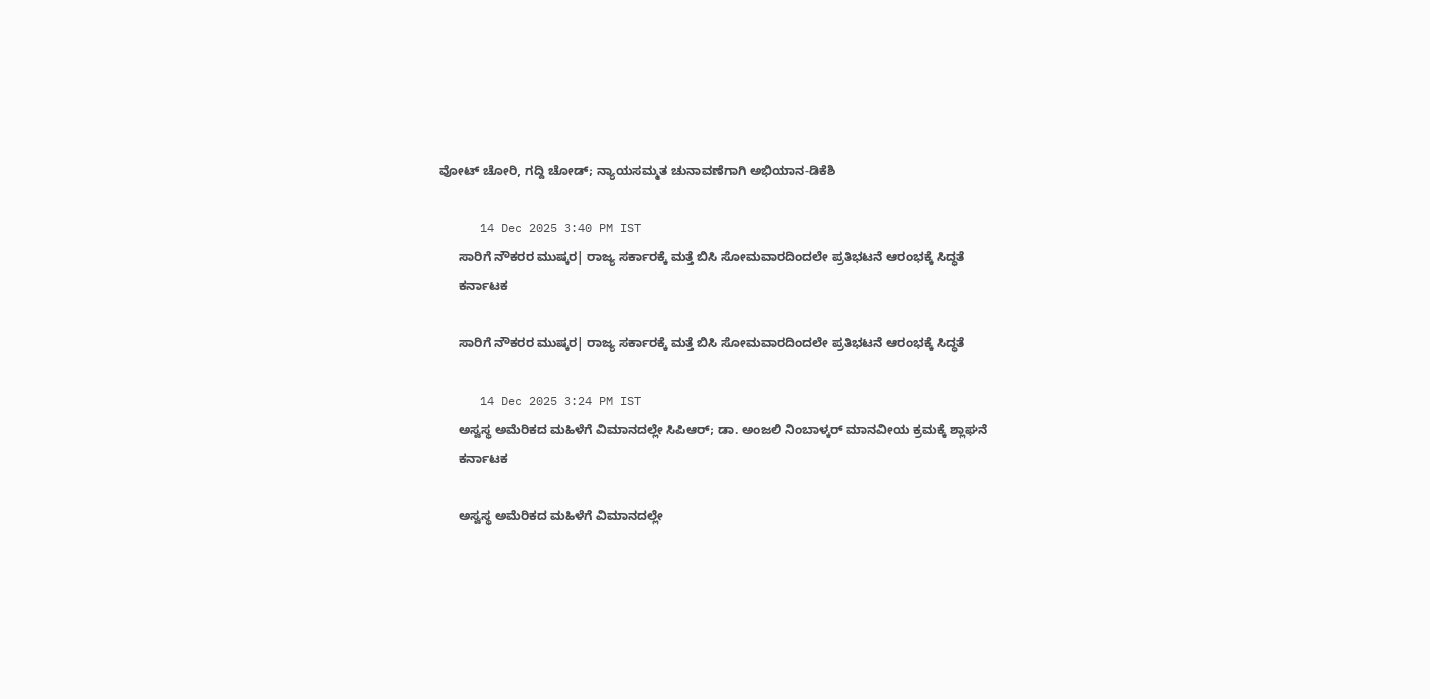ವೋಟ್‌ ಚೋರಿ, ಗದ್ದಿ ಚೋಡ್‌; ನ್ಯಾಯಸಮ್ಮತ ಚುನಾವಣೆಗಾಗಿ ಅಭಿಯಾನ-ಡಿಕೆಶಿ

      14 Dec 2025 3:40 PM IST
      ಸಾರಿಗೆ ನೌಕರರ ಮುಷ್ಕರ| ರಾಜ್ಯ ಸರ್ಕಾರಕ್ಕೆ ಮತ್ತೆ ಬಿಸಿ ಸೋಮವಾರದಿಂದಲೇ ಪ್ರತಿಭಟನೆ ಆರಂಭಕ್ಕೆ ಸಿದ್ಧತೆ
      ಕರ್ನಾಟಕ

      ಸಾರಿಗೆ ನೌಕರರ ಮುಷ್ಕರ| ರಾಜ್ಯ ಸರ್ಕಾರಕ್ಕೆ ಮತ್ತೆ ಬಿಸಿ ಸೋಮವಾರದಿಂದಲೇ ಪ್ರತಿಭಟನೆ ಆರಂಭಕ್ಕೆ ಸಿದ್ಧತೆ

      14 Dec 2025 3:24 PM IST
      ಅಸ್ವಸ್ಥ ಅಮೆರಿಕದ ಮಹಿಳೆಗೆ ವಿಮಾನದಲ್ಲೇ ಸಿಪಿಆರ್‌; ಡಾ. ಅಂಜಲಿ ನಿಂಬಾಳ್ಕರ್‌ ಮಾನವೀಯ ಕ್ರಮಕ್ಕೆ ಶ್ಲಾಘನೆ
      ಕರ್ನಾಟಕ

      ಅಸ್ವಸ್ಥ ಅಮೆರಿಕದ ಮಹಿಳೆಗೆ ವಿಮಾನದಲ್ಲೇ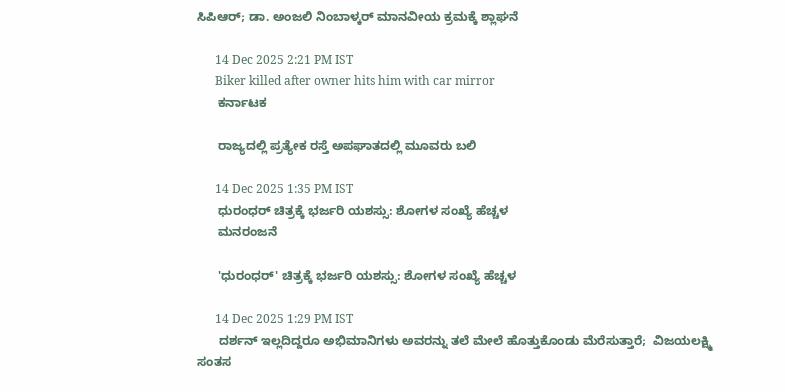ಸಿಪಿಆರ್‌; ಡಾ. ಅಂಜಲಿ ನಿಂಬಾಳ್ಕರ್‌ ಮಾನವೀಯ ಕ್ರಮಕ್ಕೆ ಶ್ಲಾಘನೆ

      14 Dec 2025 2:21 PM IST
      Biker killed after owner hits him with car mirror
      ಕರ್ನಾಟಕ

      ರಾಜ್ಯದಲ್ಲಿ ಪ್ರತ್ಯೇಕ ರಸ್ತೆ ಅಪಘಾತದಲ್ಲಿ ಮೂವರು ಬಲಿ

      14 Dec 2025 1:35 PM IST
      ಧುರಂಧರ್ ಚಿತ್ರಕ್ಕೆ ಭರ್ಜರಿ ಯಶಸ್ಸು: ಶೋಗಳ ಸಂಖ್ಯೆ ಹೆಚ್ಚಳ
      ಮನರಂಜನೆ

      'ಧುರಂಧರ್' ಚಿತ್ರಕ್ಕೆ ಭರ್ಜರಿ ಯಶಸ್ಸು: ಶೋಗಳ ಸಂಖ್ಯೆ ಹೆಚ್ಚಳ

      14 Dec 2025 1:29 PM IST
      ದರ್ಶನ್ ಇಲ್ಲದಿದ್ದರೂ ಅಭಿಮಾನಿಗಳು ಅವರನ್ನು ತಲೆ ಮೇಲೆ ಹೊತ್ತುಕೊಂಡು ಮೆರೆಸುತ್ತಾರೆ;  ವಿಜಯಲಕ್ಷ್ಮಿ ಸಂತಸ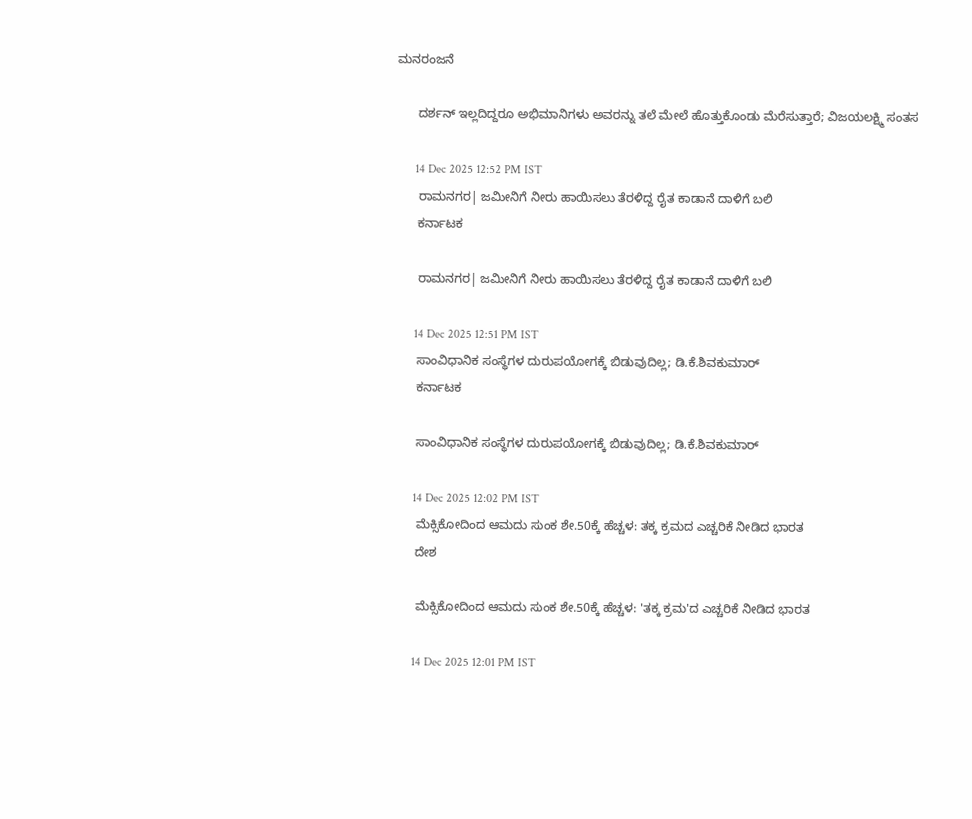ಮನರಂಜನೆ

      ದರ್ಶನ್ ಇಲ್ಲದಿದ್ದರೂ ಅಭಿಮಾನಿಗಳು ಅವರನ್ನು ತಲೆ ಮೇಲೆ ಹೊತ್ತುಕೊಂಡು ಮೆರೆಸುತ್ತಾರೆ; ವಿಜಯಲಕ್ಷ್ಮಿ ಸಂತಸ

      14 Dec 2025 12:52 PM IST
      ರಾಮನಗರ| ಜಮೀನಿಗೆ ನೀರು ಹಾಯಿಸಲು ತೆರಳಿದ್ದ ರೈತ ಕಾಡಾನೆ ದಾಳಿಗೆ ಬಲಿ
      ಕರ್ನಾಟಕ

      ರಾಮನಗರ| ಜಮೀನಿಗೆ ನೀರು ಹಾಯಿಸಲು ತೆರಳಿದ್ದ ರೈತ ಕಾಡಾನೆ ದಾಳಿಗೆ ಬಲಿ

      14 Dec 2025 12:51 PM IST
      ಸಾಂವಿಧಾನಿಕ ಸಂಸ್ಥೆಗಳ ದುರುಪಯೋಗಕ್ಕೆ ಬಿಡುವುದಿಲ್ಲ; ಡಿ.ಕೆ.ಶಿವಕುಮಾರ್
      ಕರ್ನಾಟಕ

      ಸಾಂವಿಧಾನಿಕ ಸಂಸ್ಥೆಗಳ ದುರುಪಯೋಗಕ್ಕೆ ಬಿಡುವುದಿಲ್ಲ; ಡಿ.ಕೆ.ಶಿವಕುಮಾರ್

      14 Dec 2025 12:02 PM IST
      ಮೆಕ್ಸಿಕೋದಿಂದ ಆಮದು ಸುಂಕ ಶೇ.50ಕ್ಕೆ ಹೆಚ್ಚಳ: ತಕ್ಕ ಕ್ರಮದ ಎಚ್ಚರಿಕೆ ನೀಡಿದ ಭಾರತ
      ದೇಶ

      ಮೆಕ್ಸಿಕೋದಿಂದ ಆಮದು ಸುಂಕ ಶೇ.50ಕ್ಕೆ ಹೆಚ್ಚಳ: 'ತಕ್ಕ ಕ್ರಮ'ದ ಎಚ್ಚರಿಕೆ ನೀಡಿದ ಭಾರತ

      14 Dec 2025 12:01 PM IST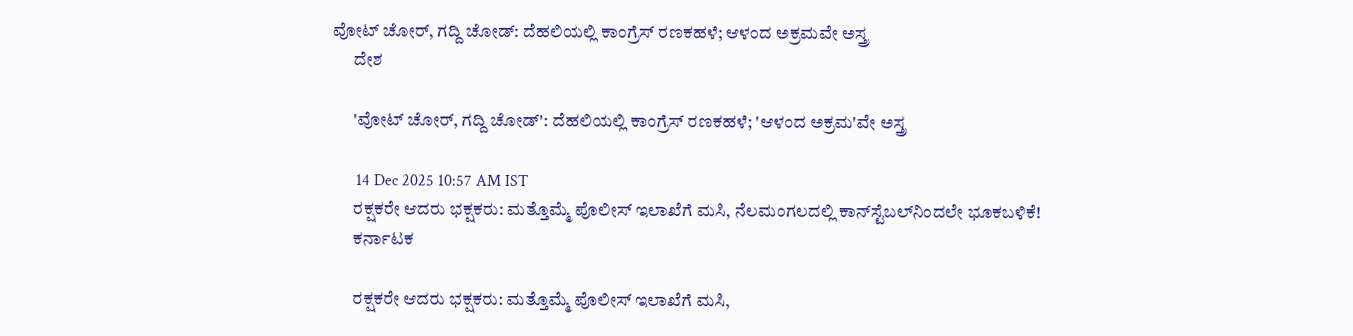ವೋಟ್ ಚೋರ್, ಗದ್ದಿ ಚೋಡ್: ದೆಹಲಿಯಲ್ಲಿ ಕಾಂಗ್ರೆಸ್ ರಣಕಹಳೆ; ಆಳಂದ ಅಕ್ರಮವೇ ಅಸ್ತ್ರ
      ದೇಶ

      'ವೋಟ್ ಚೋರ್, ಗದ್ದಿ ಚೋಡ್': ದೆಹಲಿಯಲ್ಲಿ ಕಾಂಗ್ರೆಸ್ ರಣಕಹಳೆ; 'ಆಳಂದ ಅಕ್ರಮ'ವೇ ಅಸ್ತ್ರ

      14 Dec 2025 10:57 AM IST
      ರಕ್ಷಕರೇ ಆದರು ಭಕ್ಷಕರು: ಮತ್ತೊಮ್ಮೆ ಪೊಲೀಸ್ ಇಲಾಖೆಗೆ ಮಸಿ, ನೆಲಮಂಗಲದಲ್ಲಿ ಕಾನ್‌ಸ್ಟೆಬಲ್‌ನಿಂದಲೇ ಭೂಕಬಳಿಕೆ!
      ಕರ್ನಾಟಕ

      ರಕ್ಷಕರೇ ಆದರು ಭಕ್ಷಕರು: ಮತ್ತೊಮ್ಮೆ ಪೊಲೀಸ್ ಇಲಾಖೆಗೆ ಮಸಿ,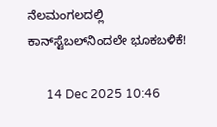ನೆಲಮಂಗಲದಲ್ಲಿ ಕಾನ್‌ಸ್ಟೆಬಲ್‌ನಿಂದಲೇ ಭೂಕಬಳಿಕೆ!

      14 Dec 2025 10:46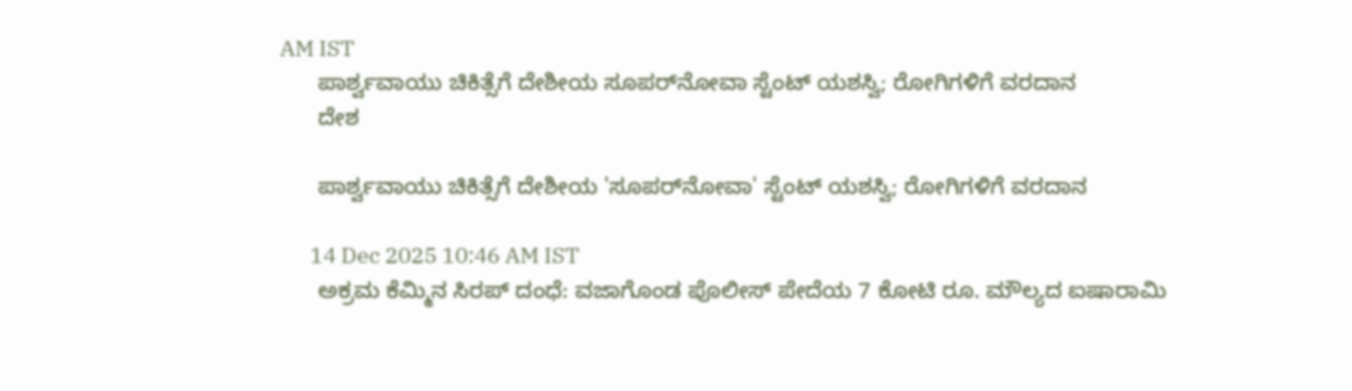AM IST
      ಪಾರ್ಶ್ವವಾಯು ಚಿಕಿತ್ಸೆಗೆ ದೇಶೀಯ ಸೂಪರ್‌ನೋವಾ ಸ್ಟೆಂಟ್ ಯಶಸ್ವಿ; ರೋಗಿಗಳಿಗೆ ವರದಾನ
      ದೇಶ

      ಪಾರ್ಶ್ವವಾಯು ಚಿಕಿತ್ಸೆಗೆ ದೇಶೀಯ 'ಸೂಪರ್‌ನೋವಾ' ಸ್ಟೆಂಟ್ ಯಶಸ್ವಿ; ರೋಗಿಗಳಿಗೆ ವರದಾನ

      14 Dec 2025 10:46 AM IST
      ಅಕ್ರಮ ಕೆಮ್ಮಿನ ಸಿರಪ್ ದಂಧೆ: ವಜಾಗೊಂಡ ಪೊಲೀಸ್ ಪೇದೆಯ 7 ಕೋಟಿ ರೂ. ಮೌಲ್ಯದ ಐಷಾರಾಮಿ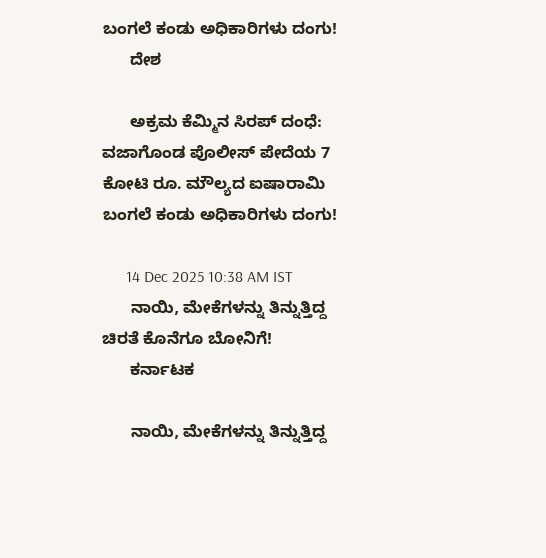ಬಂಗಲೆ ಕಂಡು ಅಧಿಕಾರಿಗಳು ದಂಗು!
      ದೇಶ

      ಅಕ್ರಮ ಕೆಮ್ಮಿನ ಸಿರಪ್ ದಂಧೆ: ವಜಾಗೊಂಡ ಪೊಲೀಸ್ ಪೇದೆಯ 7 ಕೋಟಿ ರೂ. ಮೌಲ್ಯದ ಐಷಾರಾಮಿ ಬಂಗಲೆ ಕಂಡು ಅಧಿಕಾರಿಗಳು ದಂಗು!

      14 Dec 2025 10:38 AM IST
      ನಾಯಿ, ಮೇಕೆಗಳನ್ನು ತಿನ್ನುತ್ತಿದ್ದ ಚಿರತೆ ಕೊನೆಗೂ ಬೋನಿಗೆ!
      ಕರ್ನಾಟಕ

      ನಾಯಿ, ಮೇಕೆಗಳನ್ನು ತಿನ್ನುತ್ತಿದ್ದ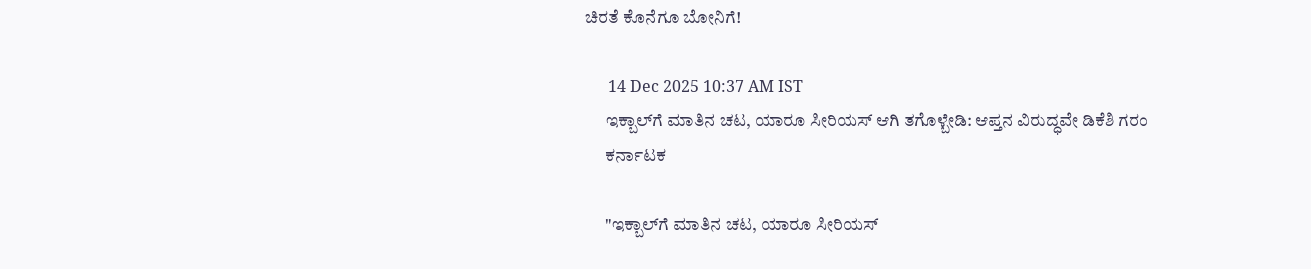ಚಿರತೆ ಕೊನೆಗೂ ಬೋನಿಗೆ!

      14 Dec 2025 10:37 AM IST
      ಇಕ್ಬಾಲ್‌ಗೆ ಮಾತಿನ ಚಟ, ಯಾರೂ ಸೀರಿಯಸ್ ಆಗಿ ತಗೊಳ್ಬೇಡಿ: ಆಪ್ತನ ವಿರುದ್ಧವೇ ಡಿಕೆಶಿ ಗರಂ
      ಕರ್ನಾಟಕ

      "ಇಕ್ಬಾಲ್‌ಗೆ ಮಾತಿನ ಚಟ, ಯಾರೂ ಸೀರಿಯಸ್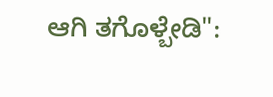ಆಗಿ ತಗೊಳ್ಬೇಡಿ":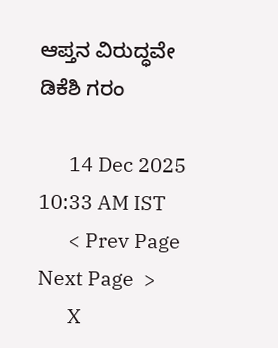ಆಪ್ತನ ವಿರುದ್ಧವೇ ಡಿಕೆಶಿ ಗರಂ

      14 Dec 2025 10:33 AM IST
      < Prev Page Next Page  >
      X